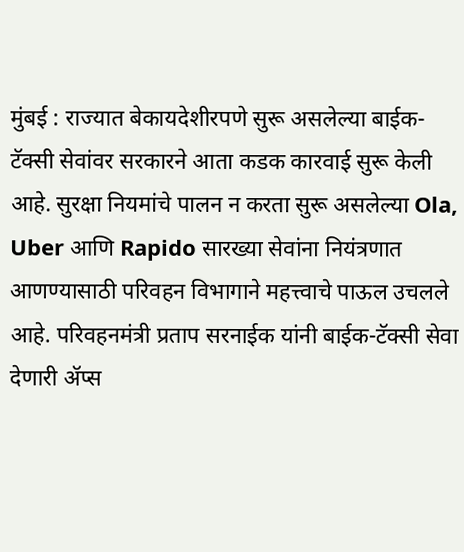मुंबई : राज्यात बेकायदेशीरपणे सुरू असलेल्या बाईक-टॅक्सी सेवांवर सरकारने आता कडक कारवाई सुरू केली आहे. सुरक्षा नियमांचे पालन न करता सुरू असलेल्या Ola, Uber आणि Rapido सारख्या सेवांना नियंत्रणात आणण्यासाठी परिवहन विभागाने महत्त्वाचे पाऊल उचलले आहे. परिवहनमंत्री प्रताप सरनाईक यांनी बाईक-टॅक्सी सेवा देणारी ॲप्स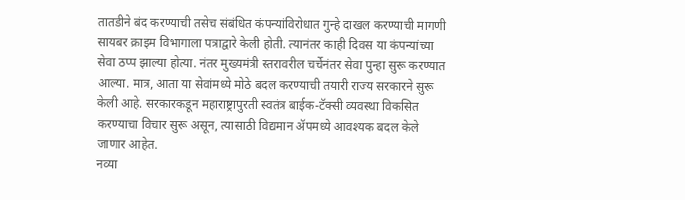तातडीने बंद करण्याची तसेच संबंधित कंपन्यांविरोधात गुन्हे दाखल करण्याची मागणी सायबर क्राइम विभागाला पत्राद्वारे केली होती. त्यानंतर काही दिवस या कंपन्यांच्या सेवा ठप्प झाल्या होत्या. नंतर मुख्यमंत्री स्तरावरील चर्चेनंतर सेवा पुन्हा सुरू करण्यात आल्या. मात्र, आता या सेवांमध्ये मोठे बदल करण्याची तयारी राज्य सरकारने सुरू केली आहे. सरकारकडून महाराष्ट्रापुरती स्वतंत्र बाईक-टॅक्सी व्यवस्था विकसित करण्याचा विचार सुरू असून, त्यासाठी विद्यमान ॲपमध्ये आवश्यक बदल केले जाणार आहेत.
नव्या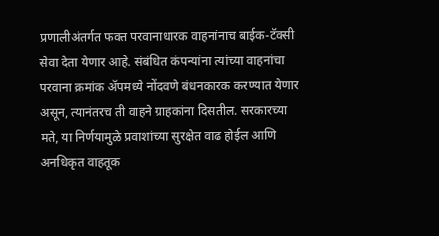प्रणालीअंतर्गत फक्त परवानाधारक वाहनांनाच बाईक-टॅक्सी सेवा देता येणार आहे. संबंधित कंपन्यांना त्यांच्या वाहनांचा परवाना क्रमांक ॲपमध्ये नोंदवणे बंधनकारक करण्यात येणार असून, त्यानंतरच ती वाहने ग्राहकांना दिसतील. सरकारच्या मते, या निर्णयामुळे प्रवाशांच्या सुरक्षेत वाढ होईल आणि अनधिकृत वाहतूक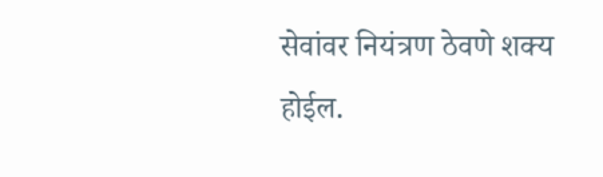सेवांवर नियंत्रण ठेवणे शक्य होईल.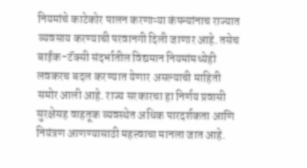नियमांचे काटेकोर पालन करणाऱ्या कंपन्यांनाच राज्यात व्यवसाय करण्याची परवानगी दिली जाणार आहे. तसेच बाईक-टॅक्सी संदर्भातील विद्यमान नियमांमध्येही लवकरच बदल करण्यात येणार असल्याची माहिती समोर आली आहे. राज्य सरकारचा हा निर्णय प्रवासी सुरक्षेसह वाहतूक व्यवस्थेत अधिक पारदर्शकता आणि नियंत्रण आणण्यासाठी महत्त्वाचा मानला जात आहे.